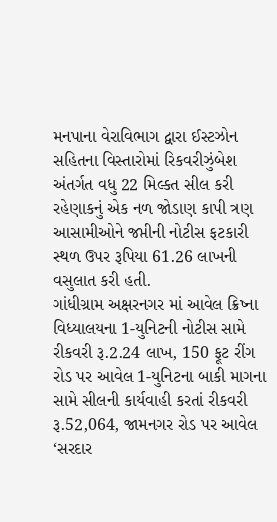મનપાના વેરાવિભાગ દ્વારા ઈસ્ટઝોન સહિતના વિસ્તારોમાં રિકવરીઝુંબેશ અંતર્ગત વધુ 22 મિલ્કત સીલ કરી રહેણાકનું એક નળ જોડાણ કાપી ત્રણ આસામીઓને જપ્તીની નોટીસ ફટકારી સ્થળ ઉપર રૂપિયા 61.26 લાખની વસુલાત કરી હતી.
ગાંધીગ્રામ અક્ષરનગર માં આવેલ ક્રિષ્ના વિધ્યાલયના 1-યુનિટની નોટીસ સામે રીકવરી રૂ.2.24 લાખ, 150 ફૂટ રીંગ રોડ પર આવેલ 1-યુનિટના બાકી માગના સામે સીલની કાર્યવાહી કરતાં રીકવરી રૂ.52,064, જામનગર રોડ પર આવેલ ‘સરદાર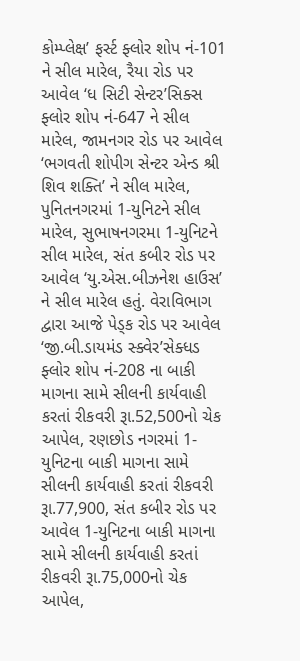કોમ્પ્લેક્ષ’ ફર્સ્ટ ફ્લોર શોપ નં-101 ને સીલ મારેલ, રૈયા રોડ પર આવેલ ‘ધ સિટી સેન્ટર’સિક્સ ફ્લોર શોપ નં-647 ને સીલ મારેલ, જામનગર રોડ પર આવેલ ‘ભગવતી શોપીગ સેન્ટર એન્ડ શ્રી શિવ શક્તિ’ ને સીલ મારેલ, પુનિતનગરમાં 1-યુનિટને સીલ મારેલ, સુભાષનગરમા 1-યુનિટને સીલ મારેલ, સંત કબીર રોડ પર આવેલ ‘યુ.એસ.બીઝનેશ હાઉસ’ ને સીલ મારેલ હતું. વેરાવિભાગ દ્વારા આજે પેડ્ક રોડ પર આવેલ ‘જી.બી.ડાયમંડ સ્ક્વેર’સેક્ધડ ફ્લોર શોપ નં-208 ના બાકી માગના સામે સીલની કાર્યવાહી કરતાં રીકવરી રૂા.52,500નો ચેક આપેલ, રણછોડ નગરમાં 1-યુનિટના બાકી માગના સામે સીલની કાર્યવાહી કરતાં રીકવરી રૂા.77,900, સંત કબીર રોડ પર આવેલ 1-યુનિટના બાકી માગના સામે સીલની કાર્યવાહી કરતાં રીકવરી રૂા.75,000નો ચેક આપેલ,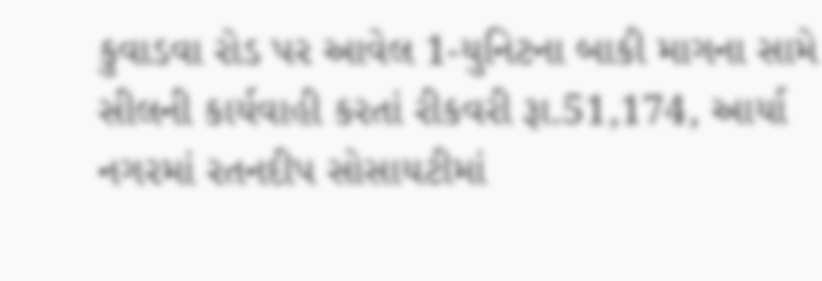કુવાડવા રોડ પર આવેલ 1-યુનિટના બાકી માગના સામે સીલની કાર્યવાહી કરતાં રીકવરી રૂા.51,174, આર્યા નગરમાં રતનદીપ સોસાયટીમાં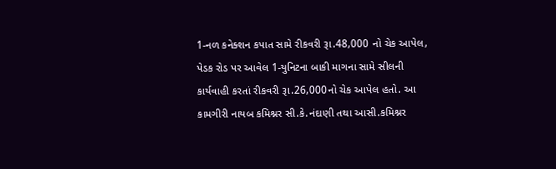1-નળ કનેક્શન કપાત સામે રીકવરી રૂા.48,000 નો ચેક આપેલ, પેડક રોડ પર આવેલ 1-યુનિટના બાકી માગના સામે સીલની કાર્યવાહી કરતાં રીકવરી રૂા.26,000નો ચેક આપેલ હતો. આ કામગીરી નાયબ કમિશ્નર સી.કે.નંદાણી તથા આસી.કમિશ્નર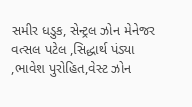સમીર ધડુક, સેન્ટ્રલ ઝોન મેનેજર વત્સલ પટેલ ,સિદ્ધાર્થ પંડ્યા ,ભાવેશ પુરોહિત,વેસ્ટ ઝોન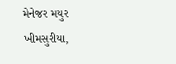મેનેજર મયુર ખીમસુરીયા,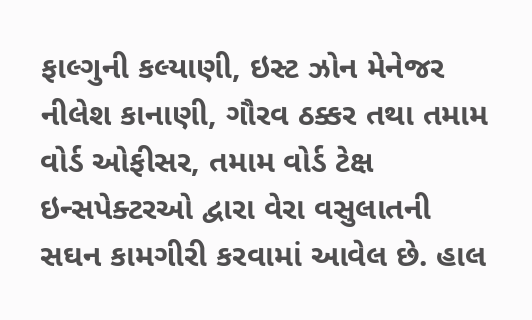ફાલ્ગુની કલ્યાણી, ઇસ્ટ ઝોન મેનેજર નીલેશ કાનાણી, ગૌરવ ઠક્કર તથા તમામ વોર્ડ ઓફીસર, તમામ વોર્ડ ટેક્ષ ઇન્સપેક્ટરઓ દ્વારા વેરા વસુલાતની સઘન કામગીરી કરવામાં આવેલ છે. હાલ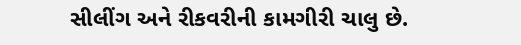સીલીંગ અને રીકવરીની કામગીરી ચાલુ છે.